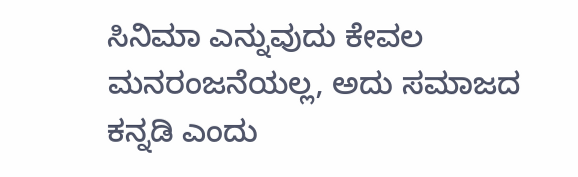ಸಿನಿಮಾ ಎನ್ನುವುದು ಕೇವಲ ಮನರಂಜನೆಯಲ್ಲ, ಅದು ಸಮಾಜದ ಕನ್ನಡಿ ಎಂದು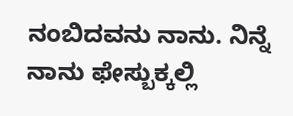ನಂಬಿದವನು ನಾನು. ನಿನ್ನೆ ನಾನು ಫೇಸ್ಬುಕ್ಕಲ್ಲಿ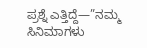ಪ್ರಶ್ನೆ ಎತ್ತಿದ್ದೆ—”ನಮ್ಮ ಸಿನಿಮಾಗಳು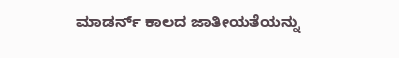ಮಾಡರ್ನ್ ಕಾಲದ ಜಾತೀಯತೆಯನ್ನು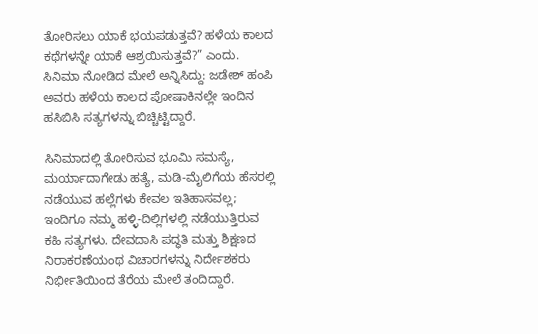ತೋರಿಸಲು ಯಾಕೆ ಭಯಪಡುತ್ತವೆ? ಹಳೆಯ ಕಾಲದ ಕಥೆಗಳನ್ನೇ ಯಾಕೆ ಆಶ್ರಯಿಸುತ್ತವೆ?” ಎಂದು. ಸಿನಿಮಾ ನೋಡಿದ ಮೇಲೆ ಅನ್ನಿಸಿದ್ದು: ಜಡೇಶ್ ಹಂಪಿ ಅವರು ಹಳೆಯ ಕಾಲದ ಪೋಷಾಕಿನಲ್ಲೇ ಇಂದಿನ ಹಸಿಬಿಸಿ ಸತ್ಯಗಳನ್ನು ಬಿಚ್ಚಿಟ್ಟಿದ್ದಾರೆ.

ಸಿನಿಮಾದಲ್ಲಿ ತೋರಿಸುವ ಭೂಮಿ ಸಮಸ್ಯೆ, ಮರ್ಯಾದಾಗೇಡು ಹತ್ಯೆ, ಮಡಿ-ಮೈಲಿಗೆಯ ಹೆಸರಲ್ಲಿ ನಡೆಯುವ ಹಲ್ಲೆಗಳು ಕೇವಲ ಇತಿಹಾಸವಲ್ಲ; ಇಂದಿಗೂ ನಮ್ಮ ಹಳ್ಳಿ-ದಿಲ್ಲಿಗಳಲ್ಲಿ ನಡೆಯುತ್ತಿರುವ ಕಹಿ ಸತ್ಯಗಳು. ದೇವದಾಸಿ ಪದ್ಧತಿ ಮತ್ತು ಶಿಕ್ಷಣದ ನಿರಾಕರಣೆಯಂಥ ವಿಚಾರಗಳನ್ನು ನಿರ್ದೇಶಕರು ನಿರ್ಭೀತಿಯಿಂದ ತೆರೆಯ ಮೇಲೆ ತಂದಿದ್ದಾರೆ.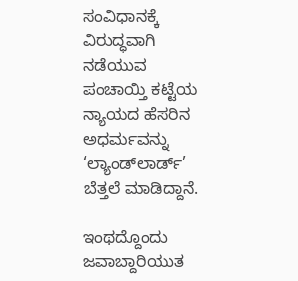ಸಂವಿಧಾನಕ್ಕೆ ವಿರುದ್ಧವಾಗಿ ನಡೆಯುವ ಪಂಚಾಯ್ತಿ ಕಟ್ಟೆಯ ನ್ಯಾಯದ ಹೆಸರಿನ ಅಧರ್ಮವನ್ನು ‘ಲ್ಯಾಂಡ್‌ಲಾರ್ಡ್’ ಬೆತ್ತಲೆ ಮಾಡಿದ್ದಾನೆ.

ಇಂಥದ್ದೊಂದು ಜವಾಬ್ದಾರಿಯುತ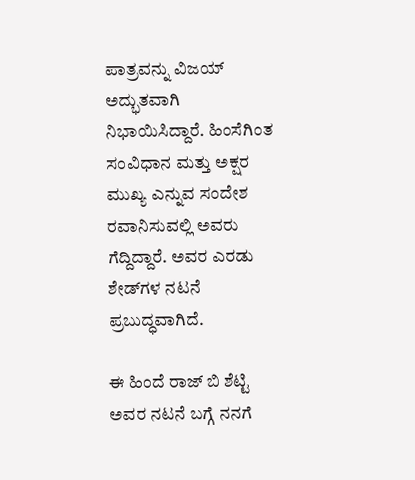ಪಾತ್ರವನ್ನು ವಿಜಯ್ ಅದ್ಭುತವಾಗಿ ನಿಭಾಯಿಸಿದ್ದಾರೆ. ಹಿಂಸೆಗಿಂತ ಸಂವಿಧಾನ ಮತ್ತು ಅಕ್ಷರ ಮುಖ್ಯ ಎನ್ನುವ ಸಂದೇಶ ರವಾನಿಸುವಲ್ಲಿ ಅವರು ಗೆದ್ದಿದ್ದಾರೆ. ಅವರ ಎರಡು ಶೇಡ್‌ಗಳ ನಟನೆ ಪ್ರಬುದ್ಧವಾಗಿದೆ.

ಈ ಹಿಂದೆ ರಾಜ್‌ ಬಿ ಶೆಟ್ಟಿ ಅವರ ನಟನೆ ಬಗ್ಗೆ ನನಗೆ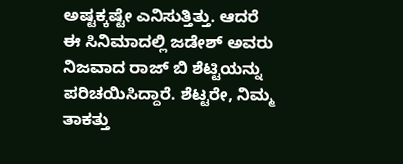ಅಷ್ಟಕ್ಕಷ್ಟೇ ಎನಿಸುತ್ತಿತ್ತು. ಆದರೆ ಈ ಸಿನಿಮಾದಲ್ಲಿ ಜಡೇಶ್ ಅವರು ನಿಜವಾದ ರಾಜ್ ಬಿ ಶೆಟ್ಟಿಯನ್ನು ಪರಿಚಯಿಸಿದ್ದಾರೆ. ಶೆಟ್ಟರೇ, ನಿಮ್ಮ ತಾಕತ್ತು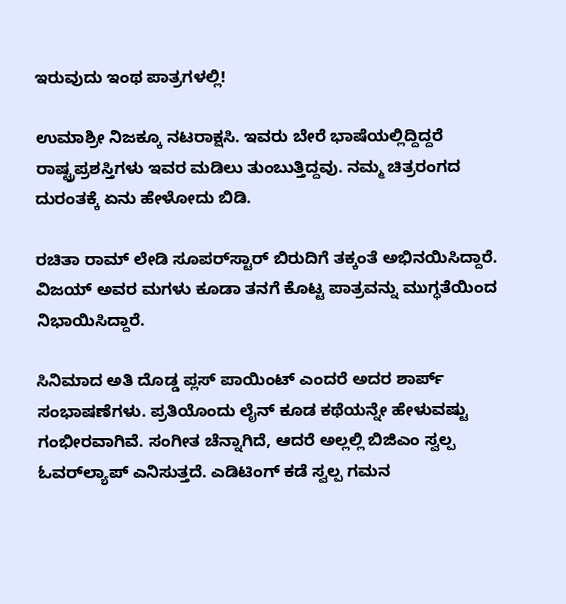ಇರುವುದು ಇಂಥ ಪಾತ್ರಗಳಲ್ಲಿ!

ಉಮಾಶ್ರೀ ನಿಜಕ್ಕೂ ನಟರಾಕ್ಷಸಿ. ಇವರು ಬೇರೆ ಭಾಷೆಯಲ್ಲಿದ್ದಿದ್ದರೆ ರಾಷ್ಟ್ರಪ್ರಶಸ್ತಿಗಳು ಇವರ ಮಡಿಲು ತುಂಬುತ್ತಿದ್ದವು. ನಮ್ಮ ಚಿತ್ರರಂಗದ ದುರಂತಕ್ಕೆ ಏನು ಹೇಳೋದು ಬಿಡಿ.

ರಚಿತಾ ರಾಮ್ ಲೇಡಿ ಸೂಪರ್‌ಸ್ಟಾರ್ ಬಿರುದಿಗೆ ತಕ್ಕಂತೆ ಅಭಿನಯಿಸಿದ್ದಾರೆ. ವಿಜಯ್ ಅವರ ಮಗಳು ಕೂಡಾ ತನಗೆ ಕೊಟ್ಟ ಪಾತ್ರವನ್ನು ಮುಗ್ಧತೆಯಿಂದ ನಿಭಾಯಿಸಿದ್ದಾರೆ.

ಸಿನಿಮಾದ ಅತಿ ದೊಡ್ಡ ಪ್ಲಸ್ ಪಾಯಿಂಟ್ ಎಂದರೆ ಅದರ ಶಾರ್ಪ್ ಸಂಭಾಷಣೆಗಳು. ಪ್ರತಿಯೊಂದು ಲೈನ್ ಕೂಡ ಕಥೆಯನ್ನೇ ಹೇಳುವಷ್ಟು ಗಂಭೀರವಾಗಿವೆ. ಸಂಗೀತ ಚೆನ್ನಾಗಿದೆ, ಆದರೆ ಅಲ್ಲಲ್ಲಿ ಬಿಜಿಎಂ ಸ್ವಲ್ಪ ಓವರ್‌ಲ್ಯಾಪ್ ಎನಿಸುತ್ತದೆ. ಎಡಿಟಿಂಗ್ ಕಡೆ ಸ್ವಲ್ಪ ಗಮನ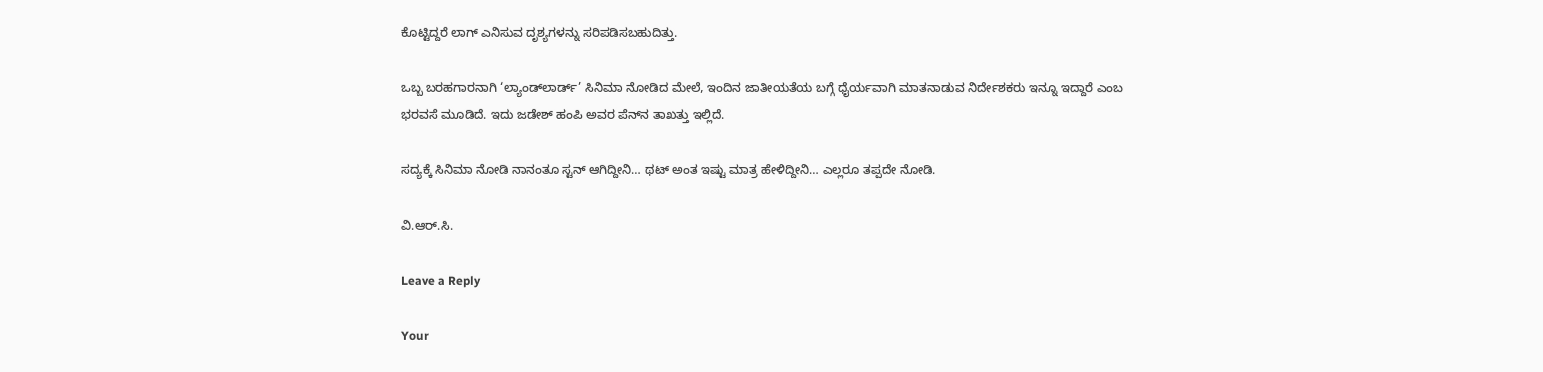ಕೊಟ್ಟಿದ್ದರೆ ಲಾಗ್ ಎನಿಸುವ ದೃಶ್ಯಗಳನ್ನು ಸರಿಪಡಿಸಬಹುದಿತ್ತು.

ಒಬ್ಬ ಬರಹಗಾರನಾಗಿ ‘ಲ್ಯಾಂಡ್‌ಲಾರ್ಡ್’ ಸಿನಿಮಾ ನೋಡಿದ ಮೇಲೆ, ಇಂದಿನ ಜಾತೀಯತೆಯ ಬಗ್ಗೆ ಧೈರ್ಯವಾಗಿ ಮಾತನಾಡುವ ನಿರ್ದೇಶಕರು ಇನ್ನೂ ಇದ್ದಾರೆ ಎಂಬ ಭರವಸೆ ಮೂಡಿದೆ. ಇದು ಜಡೇಶ್ ಹಂಪಿ ಅವರ ಪೆನ್‌ನ ತಾಖತ್ತು ಇಲ್ಲಿದೆ.

ಸದ್ಯಕ್ಕೆ ಸಿನಿಮಾ ನೋಡಿ ನಾನಂತೂ ಸ್ಟನ್‌ ಆಗಿದ್ದೀನಿ… ಥಟ್‌ ಅಂತ ಇಷ್ಟು ಮಾತ್ರ ಹೇಳಿದ್ದೀನಿ… ಎಲ್ಲರೂ ತಪ್ಪದೇ ನೋಡಿ.

ವಿ.ಆರ್.ಸಿ.

Leave a Reply

Your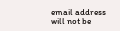email address will not be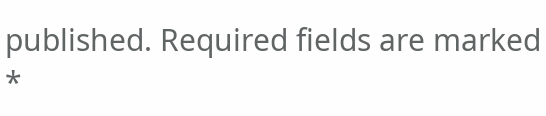published. Required fields are marked *